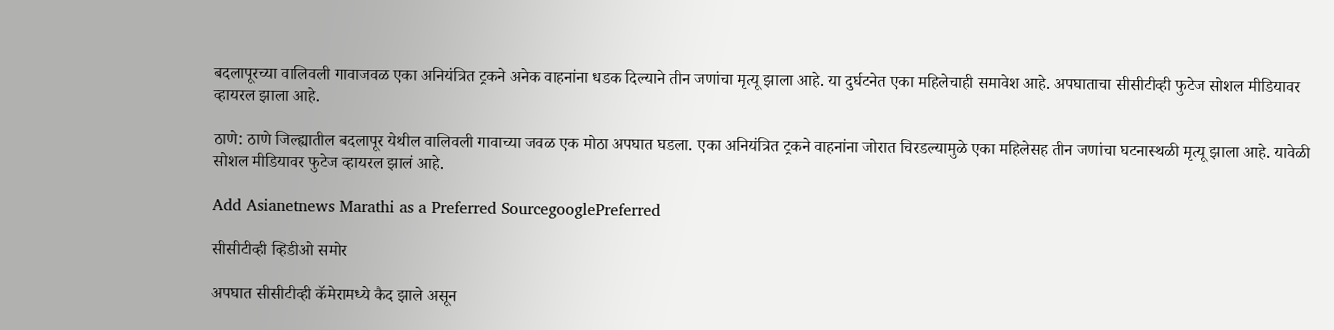बदलापूरच्या वालिवली गावाजवळ एका अनियंत्रित ट्रकने अनेक वाहनांना धडक दिल्याने तीन जणांचा मृत्यू झाला आहे. या दुर्घटनेत एका महिलेचाही समावेश आहे. अपघाताचा सीसीटीव्ही फुटेज सोशल मीडियावर व्हायरल झाला आहे.

ठाणे: ठाणे जिल्ह्यातील बदलापूर येथील वालिवली गावाच्या जवळ एक मोठा अपघात घडला. एका अनियंत्रित ट्रकने वाहनांना जोरात चिरडल्यामुळे एका महिलेसह तीन जणांचा घटनास्थळी मृत्यू झाला आहे. यावेळी सोशल मीडियावर फुटेज व्हायरल झालं आहे.

Add Asianetnews Marathi as a Preferred SourcegooglePreferred

सीसीटीव्ही व्हिडीओ समोर

अपघात सीसीटीव्ही कॅमेरामध्ये कैद झाले असून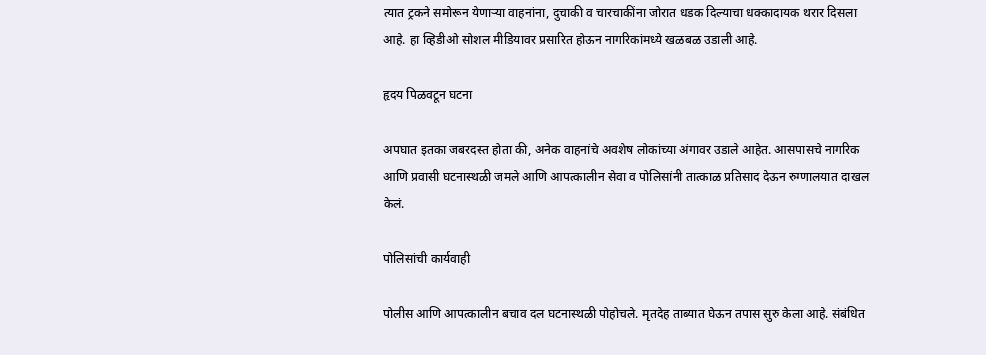त्यात ट्रकने समोरून येणाऱ्या वाहनांना, दुचाकी व चारचाकींना जोरात धडक दिल्याचा धक्कादायक थरार दिसला आहे. हा व्हिडीओ सोशल मीडियावर प्रसारित होऊन नागरिकांमध्ये खळबळ उडाली आहे.

हृदय पिळवटून घटना

अपघात इतका जबरदस्त होता की, अनेक वाहनांचे अवशेष लोकांच्या अंगावर उडाले आहेत. आसपासचे नागरिक आणि प्रवासी घटनास्थळी जमले आणि आपत्कालीन सेवा व पोलिसांनी तात्काळ प्रतिसाद देऊन रुग्णालयात दाखल केलं.

पोलिसांची कार्यवाही

पोलीस आणि आपत्कालीन बचाव दल घटनास्थळी पोहोचले. मृतदेह ताब्यात घेऊन तपास सुरु केला आहे. संबंधित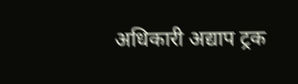अधिकारी अद्याप ट्रक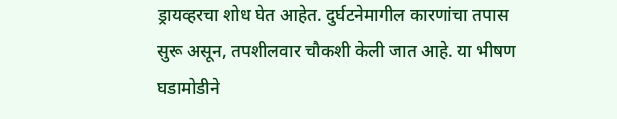ड्रायव्हरचा शोध घेत आहेत. दुर्घटनेमागील कारणांचा तपास सुरू असून, तपशीलवार चौकशी केली जात आहे. या भीषण घडामोडीने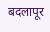बदलापूर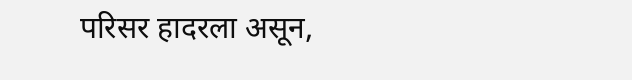परिसर हादरला असून,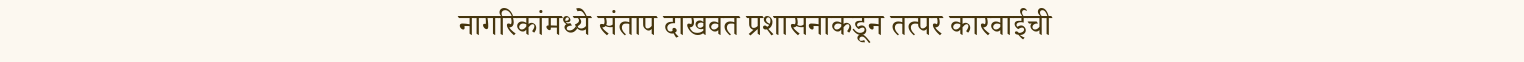नागरिकांमध्ये संताप दाखवत प्रशासनाकडून तत्पर कारवाईची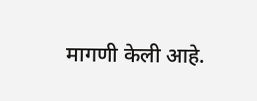मागणी केली आहे.